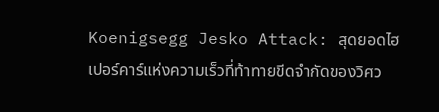Koenigsegg Jesko Attack: สุดยอดไฮเปอร์คาร์แห่งความเร็วที่ท้าทายขีดจำกัดของวิศว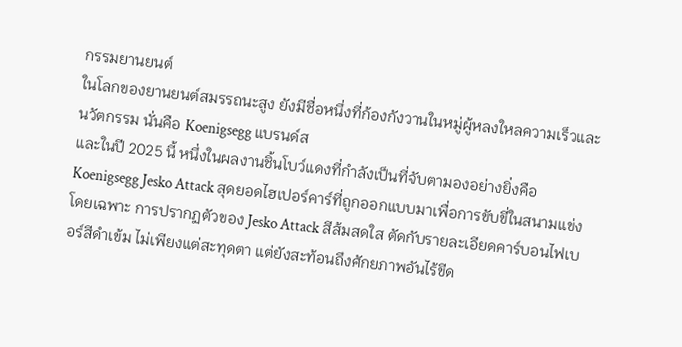กรรมยานยนต์
ในโลกของยานยนต์สมรรถนะสูง ยังมีชื่อหนึ่งที่ก้องกังวานในหมู่ผู้หลงใหลความเร็วและนวัตกรรม นั่นคือ Koenigsegg แบรนด์ส
และในปี 2025 นี้ หนึ่งในผลงานชิ้นโบว์แดงที่กำลังเป็นที่จับตามองอย่างยิ่งคือ Koenigsegg Jesko Attack สุดยอดไฮเปอร์คาร์ที่ถูกออกแบบมาเพื่อการขับขี่ในสนามแข่งโดยเฉพาะ การปรากฏตัวของ Jesko Attack สีส้มสดใส ตัดกับรายละเอียดคาร์บอนไฟเบอร์สีดำเข้ม ไม่เพียงแต่สะทุดตา แต่ยังสะท้อนถึงศักยภาพอันไร้ขีด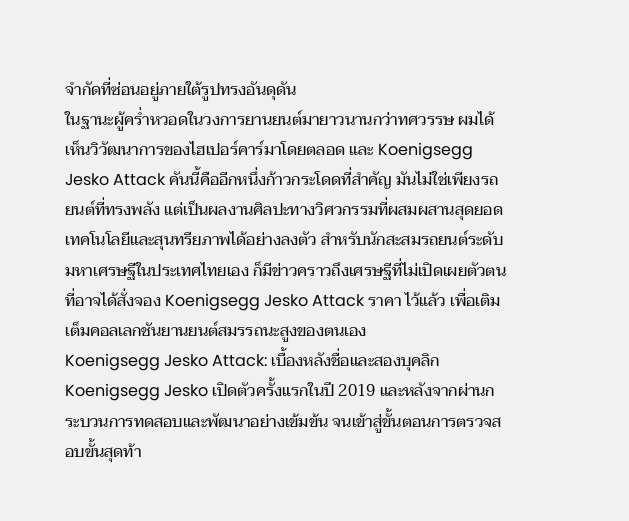จำกัดที่ซ่อนอยู่ภายใต้รูปทรงอันดุดัน
ในฐานะผู้คร่ำหวอดในวงการยานยนต์มายาวนานกว่าทศวรรษ ผมได้เห็นวิวัฒนาการของไฮเปอร์คาร์มาโดยตลอด และ Koenigsegg Jesko Attack คันนี้คืออีกหนึ่งก้าวกระโดดที่สำคัญ มันไม่ใช่เพียงรถยนต์ที่ทรงพลัง แต่เป็นผลงานศิลปะทางวิศวกรรมที่ผสมผสานสุดยอดเทคโนโลยีและสุนทรียภาพได้อย่างลงตัว สำหรับนักสะสมรถยนต์ระดับมหาเศรษฐีในประเทศไทยเอง ก็มีข่าวคราวถึงเศรษฐีที่ไม่เปิดเผยตัวตนที่อาจได้สั่งจอง Koenigsegg Jesko Attack ราคา ไว้แล้ว เพื่อเติมเต็มคอลเลกชันยานยนต์สมรรถนะสูงของตนเอง
Koenigsegg Jesko Attack: เบื้องหลังชื่อและสองบุคลิก
Koenigsegg Jesko เปิดตัวครั้งแรกในปี 2019 และหลังจากผ่านกระบวนการทดสอบและพัฒนาอย่างเข้มข้น จนเข้าสู่ขั้นตอนการตรวจสอบขั้นสุดท้า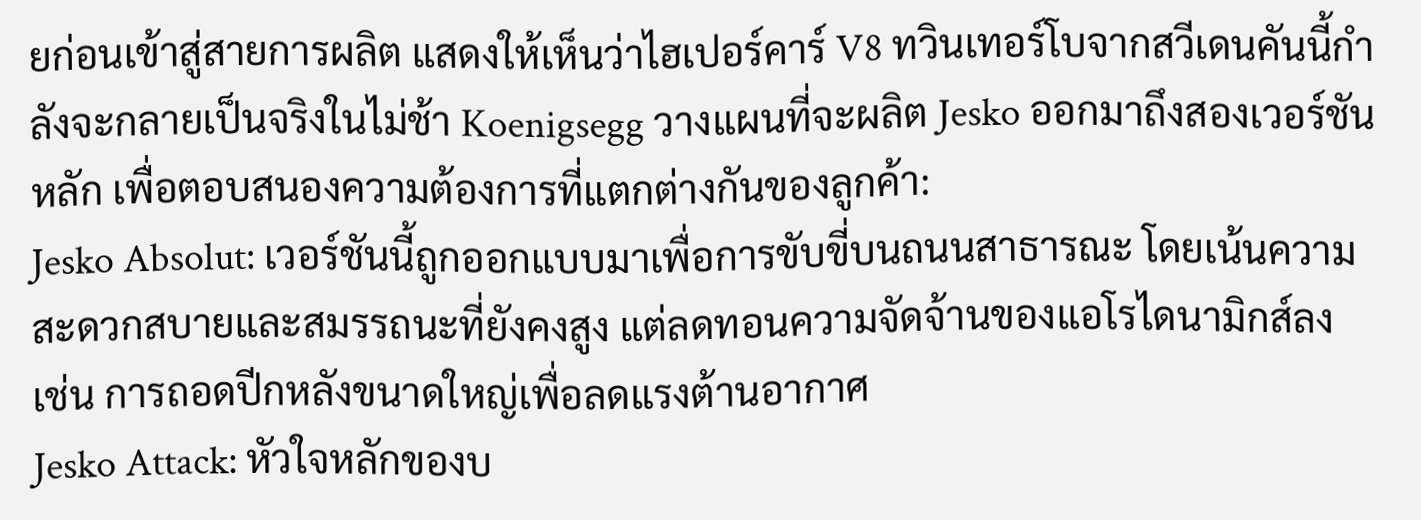ยก่อนเข้าสู่สายการผลิต แสดงให้เห็นว่าไฮเปอร์คาร์ V8 ทวินเทอร์โบจากสวีเดนคันนี้กำลังจะกลายเป็นจริงในไม่ช้า Koenigsegg วางแผนที่จะผลิต Jesko ออกมาถึงสองเวอร์ชันหลัก เพื่อตอบสนองความต้องการที่แตกต่างกันของลูกค้า:
Jesko Absolut: เวอร์ชันนี้ถูกออกแบบมาเพื่อการขับขี่บนถนนสาธารณะ โดยเน้นความสะดวกสบายและสมรรถนะที่ยังคงสูง แต่ลดทอนความจัดจ้านของแอโรไดนามิกส์ลง เช่น การถอดปีกหลังขนาดใหญ่เพื่อลดแรงต้านอากาศ
Jesko Attack: หัวใจหลักของบ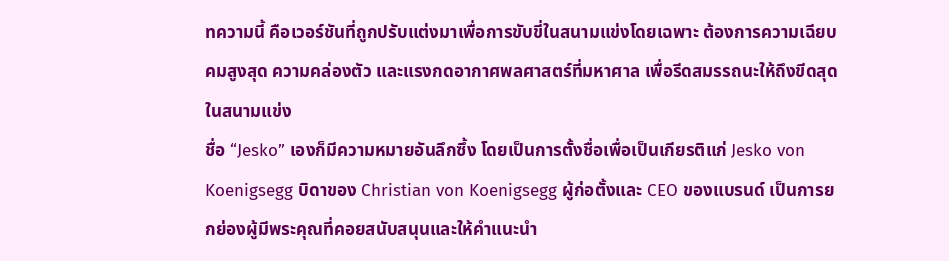ทความนี้ คือเวอร์ชันที่ถูกปรับแต่งมาเพื่อการขับขี่ในสนามแข่งโดยเฉพาะ ต้องการความเฉียบคมสูงสุด ความคล่องตัว และแรงกดอากาศพลศาสตร์ที่มหาศาล เพื่อรีดสมรรถนะให้ถึงขีดสุดในสนามแข่ง
ชื่อ “Jesko” เองก็มีความหมายอันลึกซึ้ง โดยเป็นการตั้งชื่อเพื่อเป็นเกียรติแก่ Jesko von Koenigsegg บิดาของ Christian von Koenigsegg ผู้ก่อตั้งและ CEO ของแบรนด์ เป็นการยกย่องผู้มีพระคุณที่คอยสนับสนุนและให้คำแนะนำ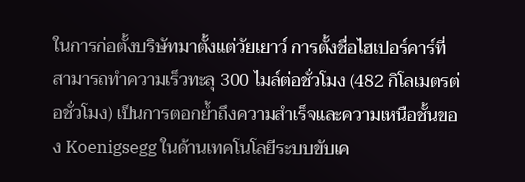ในการก่อตั้งบริษัทมาตั้งแต่วัยเยาว์ การตั้งชื่อไฮเปอร์คาร์ที่สามารถทำความเร็วทะลุ 300 ไมล์ต่อชั่วโมง (482 กิโลเมตรต่อชั่วโมง) เป็นการตอกย้ำถึงความสำเร็จและความเหนือชั้นของ Koenigsegg ในด้านเทคโนโลยีระบบขับเค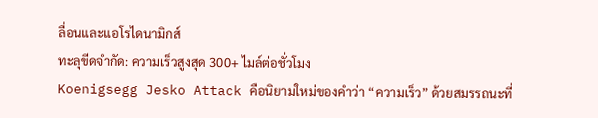ลื่อนและแอโรไดนามิกส์
ทะลุขีดจำกัด: ความเร็วสูงสุด 300+ ไมล์ต่อชั่วโมง
Koenigsegg Jesko Attack คือนิยามใหม่ของคำว่า “ความเร็ว” ด้วยสมรรถนะที่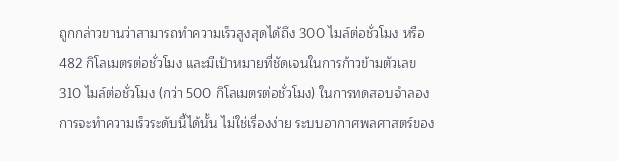ถูกกล่าวขานว่าสามารถทำความเร็วสูงสุดได้ถึง 300 ไมล์ต่อชั่วโมง หรือ 482 กิโลเมตรต่อชั่วโมง และมีเป้าหมายที่ชัดเจนในการก้าวข้ามตัวเลข 310 ไมล์ต่อชั่วโมง (กว่า 500 กิโลเมตรต่อชั่วโมง) ในการทดสอบจำลอง การจะทำความเร็วระดับนี้ได้นั้น ไม่ใช่เรื่องง่าย ระบบอากาศพลศาสตร์ของ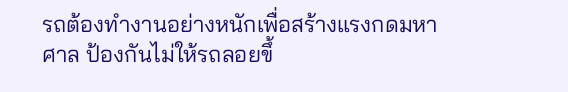รถต้องทำงานอย่างหนักเพื่อสร้างแรงกดมหาศาล ป้องกันไม่ให้รถลอยขึ้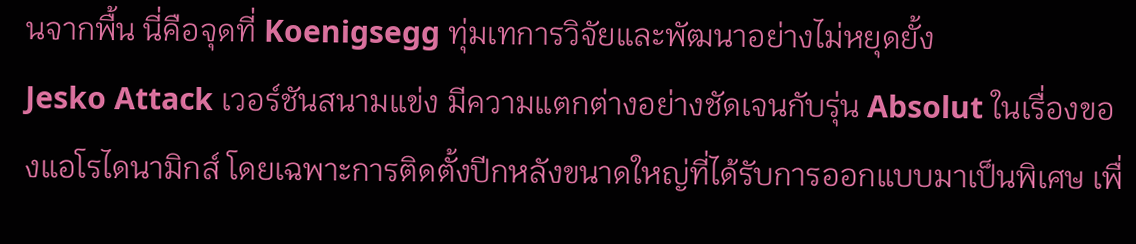นจากพื้น นี่คือจุดที่ Koenigsegg ทุ่มเทการวิจัยและพัฒนาอย่างไม่หยุดยั้ง
Jesko Attack เวอร์ชันสนามแข่ง มีความแตกต่างอย่างชัดเจนกับรุ่น Absolut ในเรื่องของแอโรไดนามิกส์ โดยเฉพาะการติดตั้งปีกหลังขนาดใหญ่ที่ได้รับการออกแบบมาเป็นพิเศษ เพื่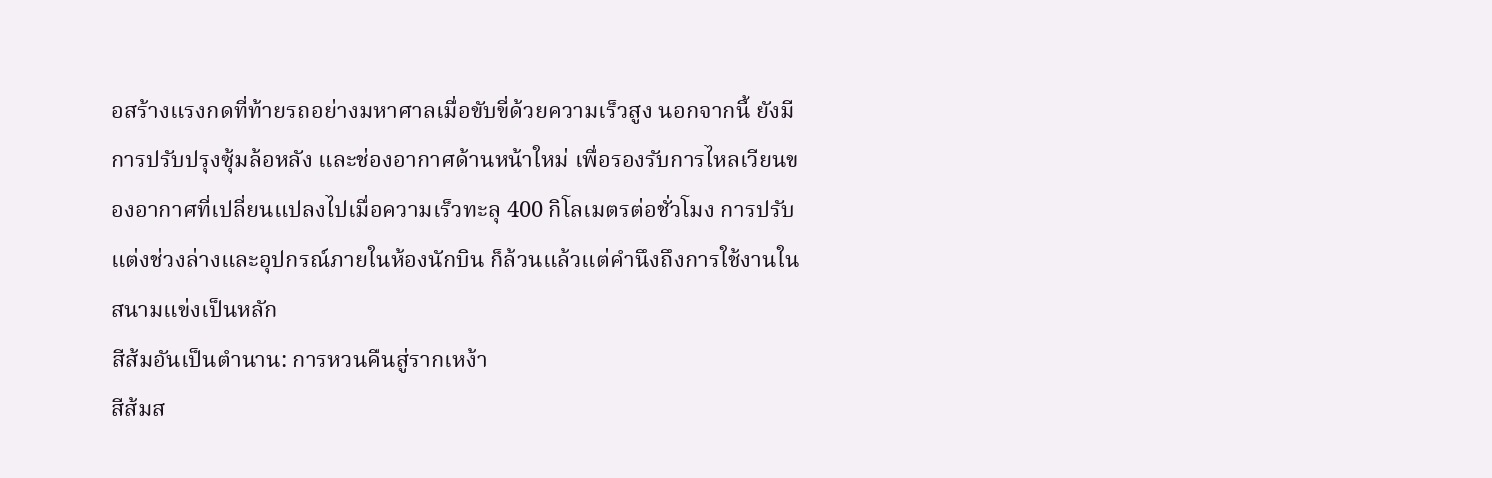อสร้างแรงกดที่ท้ายรถอย่างมหาศาลเมื่อขับขี่ด้วยความเร็วสูง นอกจากนี้ ยังมีการปรับปรุงซุ้มล้อหลัง และช่องอากาศด้านหน้าใหม่ เพื่อรองรับการไหลเวียนของอากาศที่เปลี่ยนแปลงไปเมื่อความเร็วทะลุ 400 กิโลเมตรต่อชั่วโมง การปรับแต่งช่วงล่างและอุปกรณ์ภายในห้องนักบิน ก็ล้วนแล้วแต่คำนึงถึงการใช้งานในสนามแข่งเป็นหลัก
สีส้มอันเป็นตำนาน: การหวนคืนสู่รากเหง้า
สีส้มส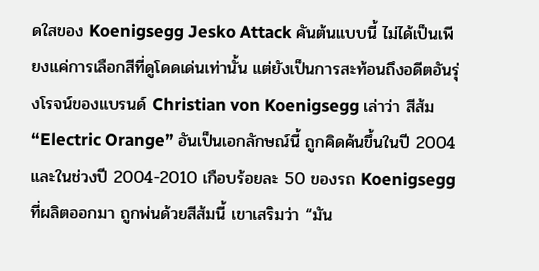ดใสของ Koenigsegg Jesko Attack คันต้นแบบนี้ ไม่ได้เป็นเพียงแค่การเลือกสีที่ดูโดดเด่นเท่านั้น แต่ยังเป็นการสะท้อนถึงอดีตอันรุ่งโรจน์ของแบรนด์ Christian von Koenigsegg เล่าว่า สีส้ม “Electric Orange” อันเป็นเอกลักษณ์นี้ ถูกคิดค้นขึ้นในปี 2004 และในช่วงปี 2004-2010 เกือบร้อยละ 50 ของรถ Koenigsegg ที่ผลิตออกมา ถูกพ่นด้วยสีส้มนี้ เขาเสริมว่า “มัน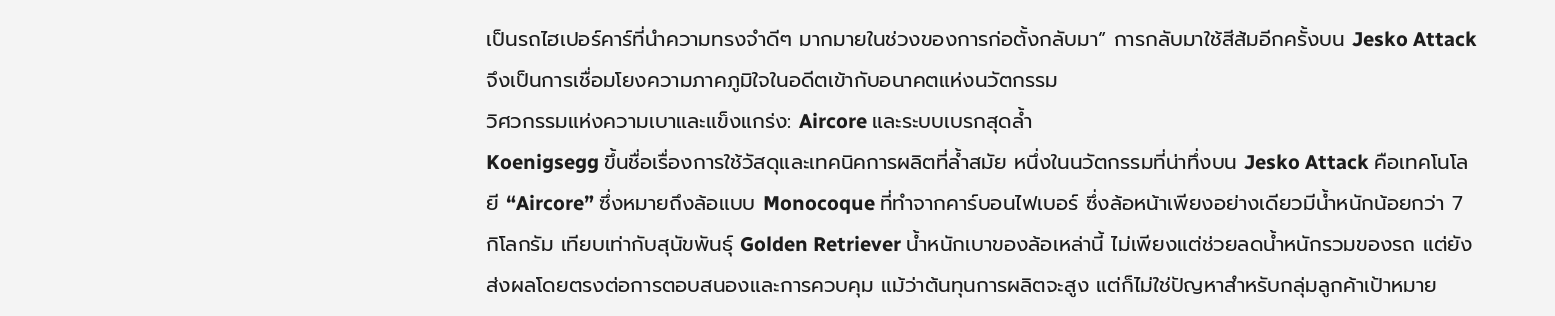เป็นรถไฮเปอร์คาร์ที่นำความทรงจำดีๆ มากมายในช่วงของการก่อตั้งกลับมา” การกลับมาใช้สีส้มอีกครั้งบน Jesko Attack จึงเป็นการเชื่อมโยงความภาคภูมิใจในอดีตเข้ากับอนาคตแห่งนวัตกรรม
วิศวกรรมแห่งความเบาและแข็งแกร่ง: Aircore และระบบเบรกสุดล้ำ
Koenigsegg ขึ้นชื่อเรื่องการใช้วัสดุและเทคนิคการผลิตที่ล้ำสมัย หนึ่งในนวัตกรรมที่น่าทึ่งบน Jesko Attack คือเทคโนโลยี “Aircore” ซึ่งหมายถึงล้อแบบ Monocoque ที่ทำจากคาร์บอนไฟเบอร์ ซึ่งล้อหน้าเพียงอย่างเดียวมีน้ำหนักน้อยกว่า 7 กิโลกรัม เทียบเท่ากับสุนัขพันธุ์ Golden Retriever น้ำหนักเบาของล้อเหล่านี้ ไม่เพียงแต่ช่วยลดน้ำหนักรวมของรถ แต่ยังส่งผลโดยตรงต่อการตอบสนองและการควบคุม แม้ว่าต้นทุนการผลิตจะสูง แต่ก็ไม่ใช่ปัญหาสำหรับกลุ่มลูกค้าเป้าหมาย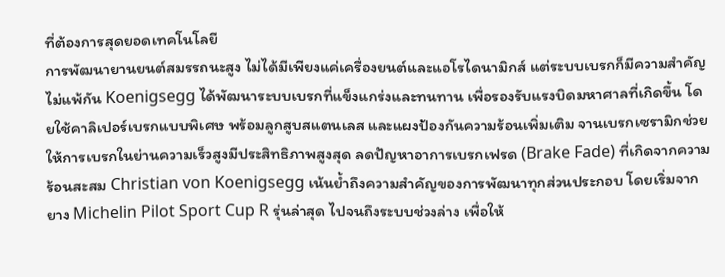ที่ต้องการสุดยอดเทคโนโลยี
การพัฒนายานยนต์สมรรถนะสูง ไม่ได้มีเพียงแค่เครื่องยนต์และแอโรไดนามิกส์ แต่ระบบเบรกก็มีความสำคัญไม่แพ้กัน Koenigsegg ได้พัฒนาระบบเบรกที่แข็งแกร่งและทนทาน เพื่อรองรับแรงบิดมหาศาลที่เกิดขึ้น โดยใช้คาลิเปอร์เบรกแบบพิเศษ พร้อมลูกสูบสแตนเลส และแผงป้องกันความร้อนเพิ่มเติม จานเบรกเซรามิกช่วยให้การเบรกในย่านความเร็วสูงมีประสิทธิภาพสูงสุด ลดปัญหาอาการเบรกเฟรด (Brake Fade) ที่เกิดจากความร้อนสะสม Christian von Koenigsegg เน้นย้ำถึงความสำคัญของการพัฒนาทุกส่วนประกอบ โดยเริ่มจากยาง Michelin Pilot Sport Cup R รุ่นล่าสุด ไปจนถึงระบบช่วงล่าง เพื่อให้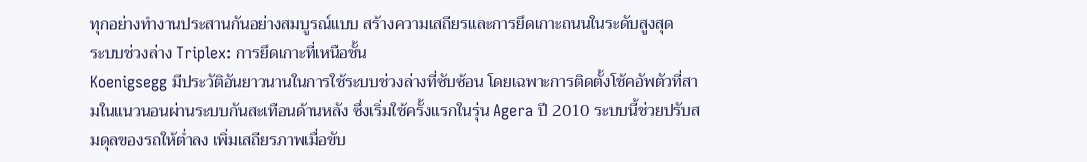ทุกอย่างทำงานประสานกันอย่างสมบูรณ์แบบ สร้างความเสถียรและการยึดเกาะถนนในระดับสูงสุด
ระบบช่วงล่าง Triplex: การยึดเกาะที่เหนือชั้น
Koenigsegg มีประวัติอันยาวนานในการใช้ระบบช่วงล่างที่ซับซ้อน โดยเฉพาะการติดตั้งโช้คอัพตัวที่สามในแนวนอนผ่านระบบกันสะเทือนด้านหลัง ซึ่งเริ่มใช้ครั้งแรกในรุ่น Agera ปี 2010 ระบบนี้ช่วยปรับสมดุลของรถให้ต่ำลง เพิ่มเสถียรภาพเมื่อขับ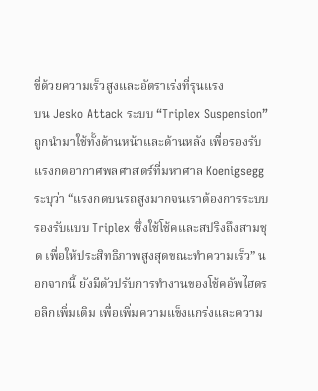ขี่ด้วยความเร็วสูงและอัตราเร่งที่รุนแรง
บน Jesko Attack ระบบ “Triplex Suspension” ถูกนำมาใช้ทั้งด้านหน้าและด้านหลัง เพื่อรองรับแรงกดอากาศพลศาสตร์ที่มหาศาล Koenigsegg ระบุว่า “แรงกดบนรถสูงมากจนเราต้องการระบบรองรับแบบ Triplex ซึ่งใช้โช้คและสปริงถึงสามชุด เพื่อให้ประสิทธิภาพสูงสุดขณะทำความเร็ว” นอกจากนี้ ยังมีตัวปรับการทำงานของโช้คอัพไฮดรอลิกเพิ่มเติม เพื่อเพิ่มความแข็งแกร่งและความ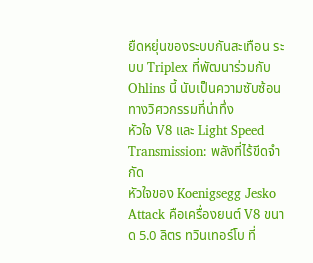ยืดหยุ่นของระบบกันสะเทือน ระบบ Triplex ที่พัฒนาร่วมกับ Ohlins นี้ นับเป็นความซับซ้อนทางวิศวกรรมที่น่าทึ่ง
หัวใจ V8 และ Light Speed Transmission: พลังที่ไร้ขีดจำกัด
หัวใจของ Koenigsegg Jesko Attack คือเครื่องยนต์ V8 ขนาด 5.0 ลิตร ทวินเทอร์โบ ที่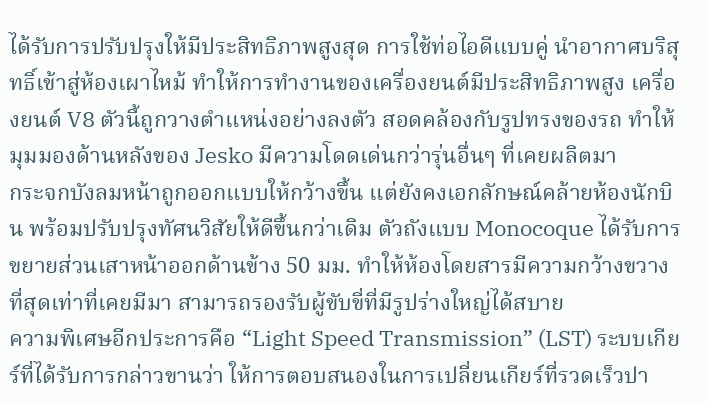ได้รับการปรับปรุงให้มีประสิทธิภาพสูงสุด การใช้ท่อไอดีแบบคู่ นำอากาศบริสุทธิ์เข้าสู่ห้องเผาไหม้ ทำให้การทำงานของเครื่องยนต์มีประสิทธิภาพสูง เครื่องยนต์ V8 ตัวนี้ถูกวางตำแหน่งอย่างลงตัว สอดคล้องกับรูปทรงของรถ ทำให้มุมมองด้านหลังของ Jesko มีความโดดเด่นกว่ารุ่นอื่นๆ ที่เคยผลิตมา
กระจกบังลมหน้าถูกออกแบบให้กว้างขึ้น แต่ยังคงเอกลักษณ์คล้ายห้องนักบิน พร้อมปรับปรุงทัศนวิสัยให้ดีขึ้นกว่าเดิม ตัวถังแบบ Monocoque ได้รับการขยายส่วนเสาหน้าออกด้านข้าง 50 มม. ทำให้ห้องโดยสารมีความกว้างขวางที่สุดเท่าที่เคยมีมา สามารถรองรับผู้ขับขี่ที่มีรูปร่างใหญ่ได้สบาย
ความพิเศษอีกประการคือ “Light Speed Transmission” (LST) ระบบเกียร์ที่ได้รับการกล่าวขานว่า ให้การตอบสนองในการเปลี่ยนเกียร์ที่รวดเร็วปา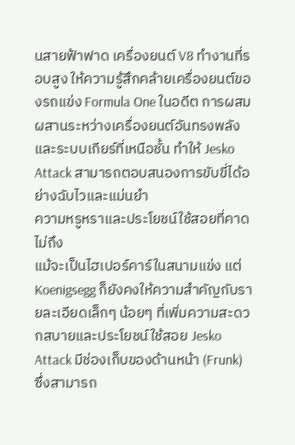นสายฟ้าฟาด เครื่องยนต์ V8 ทำงานที่รอบสูง ให้ความรู้สึกคล้ายเครื่องยนต์ของรถแข่ง Formula One ในอดีต การผสมผสานระหว่างเครื่องยนต์อันทรงพลังและระบบเกียร์ที่เหนือชั้น ทำให้ Jesko Attack สามารถตอบสนองการขับขี่ได้อย่างฉับไวและแม่นยำ
ความหรูหราและประโยชน์ใช้สอยที่คาดไม่ถึง
แม้จะเป็นไฮเปอร์คาร์ในสนามแข่ง แต่ Koenigsegg ก็ยังคงให้ความสำคัญกับรายละเอียดเล็กๆ น้อยๆ ที่เพิ่มความสะดวกสบายและประโยชน์ใช้สอย Jesko Attack มีช่องเก็บของด้านหน้า (Frunk) ซึ่งสามารถ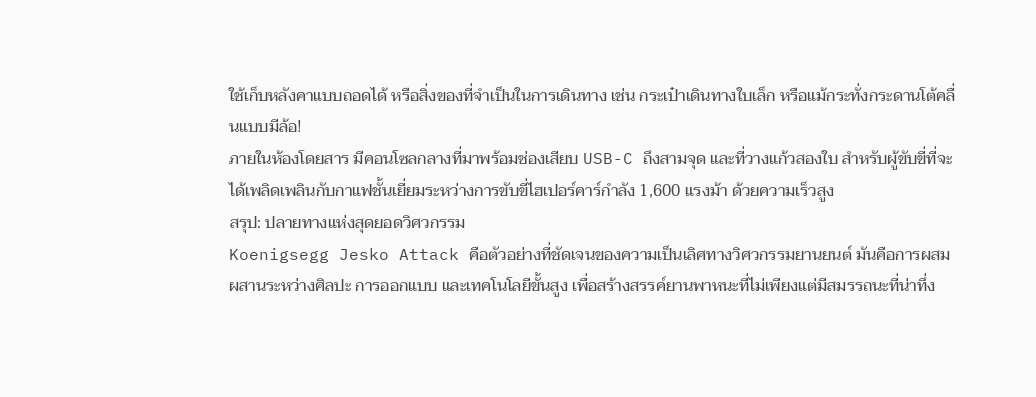ใช้เก็บหลังคาแบบถอดได้ หรือสิ่งของที่จำเป็นในการเดินทาง เช่น กระเป๋าเดินทางใบเล็ก หรือแม้กระทั่งกระดานโต้คลื่นแบบมีล้อ!
ภายในห้องโดยสาร มีคอนโซลกลางที่มาพร้อมช่องเสียบ USB-C ถึงสามจุด และที่วางแก้วสองใบ สำหรับผู้ขับขี่ที่จะได้เพลิดเพลินกับกาแฟชั้นเยี่ยมระหว่างการขับขี่ไฮเปอร์คาร์กำลัง 1,600 แรงม้า ด้วยความเร็วสูง
สรุป: ปลายทางแห่งสุดยอดวิศวกรรม
Koenigsegg Jesko Attack คือตัวอย่างที่ชัดเจนของความเป็นเลิศทางวิศวกรรมยานยนต์ มันคือการผสมผสานระหว่างศิลปะ การออกแบบ และเทคโนโลยีขั้นสูง เพื่อสร้างสรรค์ยานพาหนะที่ไม่เพียงแต่มีสมรรถนะที่น่าทึ่ง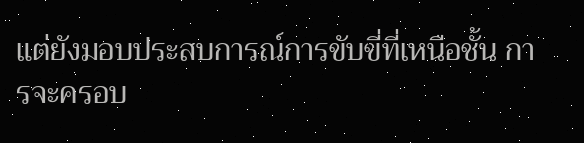แต่ยังมอบประสบการณ์การขับขี่ที่เหนือชั้น การจะครอบ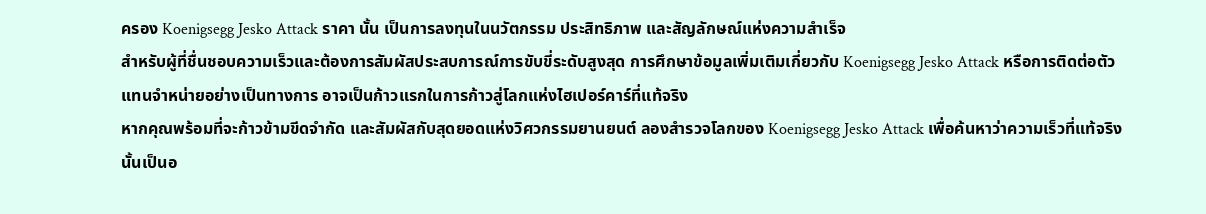ครอง Koenigsegg Jesko Attack ราคา นั้น เป็นการลงทุนในนวัตกรรม ประสิทธิภาพ และสัญลักษณ์แห่งความสำเร็จ
สำหรับผู้ที่ชื่นชอบความเร็วและต้องการสัมผัสประสบการณ์การขับขี่ระดับสูงสุด การศึกษาข้อมูลเพิ่มเติมเกี่ยวกับ Koenigsegg Jesko Attack หรือการติดต่อตัวแทนจำหน่ายอย่างเป็นทางการ อาจเป็นก้าวแรกในการก้าวสู่โลกแห่งไฮเปอร์คาร์ที่แท้จริง
หากคุณพร้อมที่จะก้าวข้ามขีดจำกัด และสัมผัสกับสุดยอดแห่งวิศวกรรมยานยนต์ ลองสำรวจโลกของ Koenigsegg Jesko Attack เพื่อค้นหาว่าความเร็วที่แท้จริงนั้นเป็นอ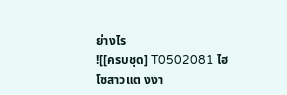ย่างไร
![[ครบชุด] T0502081 ไฮโซสาวแต งงา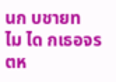นก บชายท ไม ได กเธอจร ตห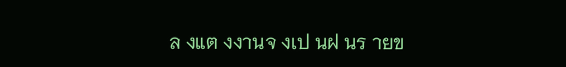ล งแต งงานจ งเป นฝ นร ายข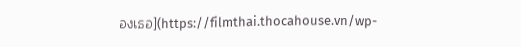องเธอ](https://filmthai.thocahouse.vn/wp-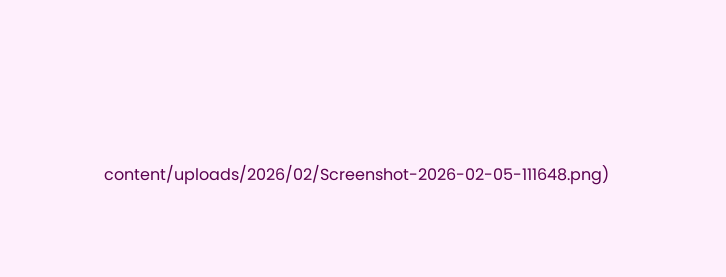content/uploads/2026/02/Screenshot-2026-02-05-111648.png)